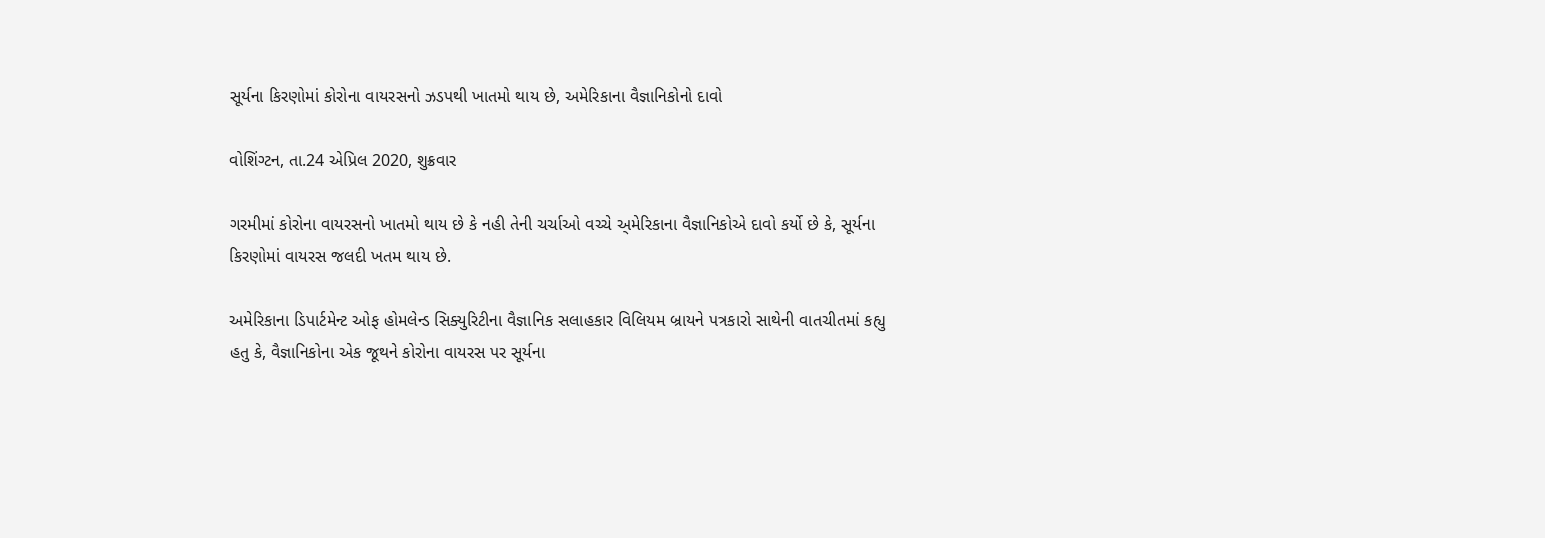સૂર્યના કિરણોમાં કોરોના વાયરસનો ઝડપથી ખાતમો થાય છે, અમેરિકાના વૈજ્ઞાનિકોનો દાવો

વોશિંગ્ટન, તા.24 એપ્રિલ 2020, શુક્રવાર

ગરમીમાં કોરોના વાયરસનો ખાતમો થાય છે કે નહી તેની ચર્ચાઓ વચ્ચે અ્મેરિકાના વૈજ્ઞાનિકોએ દાવો કર્યો છે કે, સૂર્યના કિરણોમાં વાયરસ જલદી ખતમ થાય છે.

અમેરિકાના ડિપાર્ટમેન્ટ ઓફ હોમલેન્ડ સિક્યુરિટીના વૈજ્ઞાનિક સલાહકાર વિલિયમ બ્રાયને પત્રકારો સાથેની વાતચીતમાં કહ્યુ હતુ કે, વૈજ્ઞાનિકોના એક જૂથને કોરોના વાયરસ પર સૂર્યના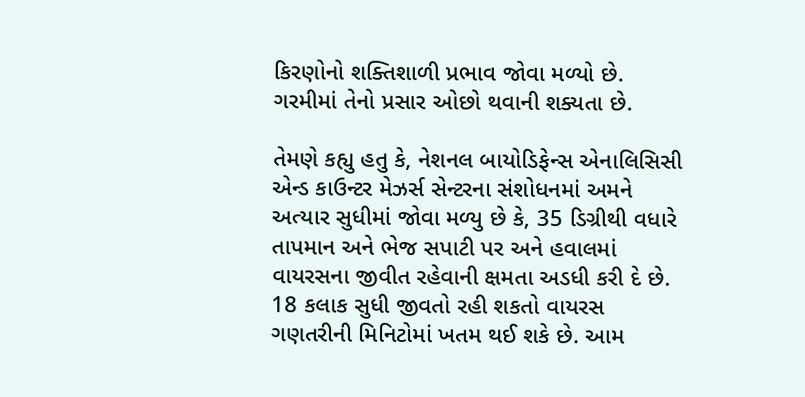કિરણોનો શક્તિશાળી પ્રભાવ જોવા મળ્યો છે. ગરમીમાં તેનો પ્રસાર ઓછો થવાની શક્યતા છે.

તેમણે કહ્યુ હતુ કે, નેશનલ બાયોડિફેન્સ એનાલિસિસી એન્ડ કાઉન્ટર મેઝર્સ સેન્ટરના સંશોધનમાં અમને અત્યાર સુધીમાં જોવા મળ્યુ છે કે, 35 ડિગ્રીથી વધારે તાપમાન અને ભેજ સપાટી પર અને હવાલમાં વાયરસના જીવીત રહેવાની ક્ષમતા અડધી કરી દે છે. 18 કલાક સુધી જીવતો રહી શકતો વાયરસ ગણતરીની મિનિટોમાં ખતમ થઈ શકે છે. આમ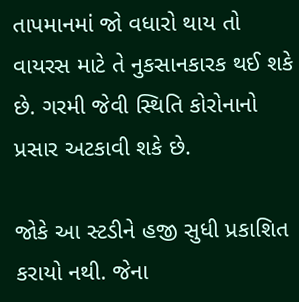તાપમાનમાં જો વધારો થાય તો વાયરસ માટે તે નુકસાનકારક થઈ શકે છે. ગરમી જેવી સ્થિતિ કોરોનાનો પ્રસાર અટકાવી શકે છે.

જોકે આ સ્ટડીને હજી સુધી પ્રકાશિત કરાયો નથી. જેના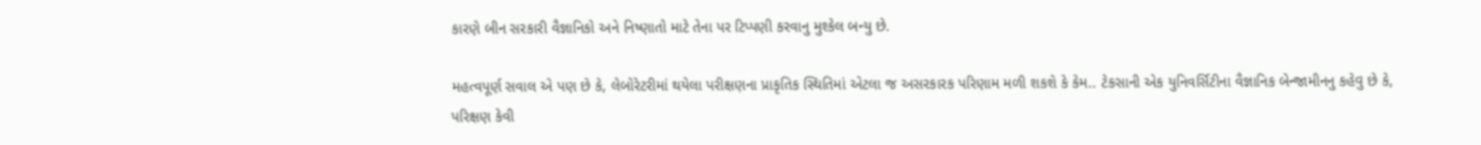કારણે બીન સરકારી વૈજ્ઞાનિકો અને નિષ્ણાતો માટે તેના પર ટિપ્પણી કરવાનુ મુશ્કેલ બન્યુ છે.

મહત્વપૂર્ણ સવાલ એ પણ છે કે, લેબોરેટરીમાં થયેલા પરીક્ષણના પ્રાકૃતિક સ્થિતિમાં એટલા જ અસરકારક પરિણામ મળી શકશે કે કેમ.. ટેકસાની એક યુનિવર્સિટીના વૈજ્ઞાનિક બેન્જામીનનુ કહેવુ છે કે, પરિક્ષણ કેવી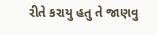રીતે કરાયુ હતુ તે જાણવુ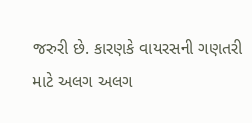જરુરી છે. કારણકે વાયરસની ગણતરી માટે અલગ અલગ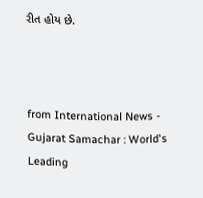રીત હોય છે.



from International News - Gujarat Samachar : World's Leading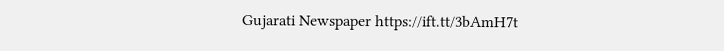Gujarati Newspaper https://ift.tt/3bAmH7t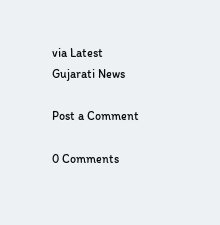via Latest Gujarati News

Post a Comment

0 Comments